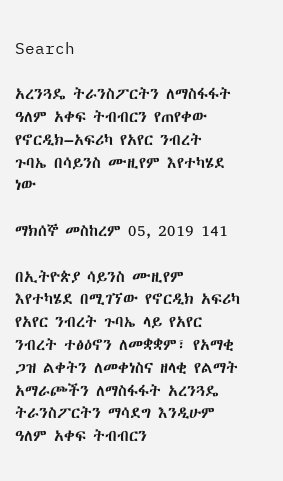Search

አረንጓዴ ትራንስፖርትን ለማስፋፋት ዓለም አቀፍ ትብብርን የጠየቀው የኖርዲክ–አፍሪካ የአየር ንብረት ጉባኤ በሳይንስ ሙዚየም እየተካሄደ ነው

ማክሰኞ መስከረም 05, 2019 141

በኢትዮጵያ ሳይንስ ሙዚየም እየተካሄደ በሚገኘው የኖርዲክ አፍሪካ የአየር ንብረት ጉባኤ ላይ የአየር ንብረት ተፅዕኖን ለመቋቋም፣ የአማቂ ጋዝ ልቀትን ለመቀነስና ዘላቂ የልማት አማራጮችን ለማስፋፋት አረንጓዴ ትራንስፖርትን ማሳደግ እንዲሁም ዓለም አቀፍ ትብብርን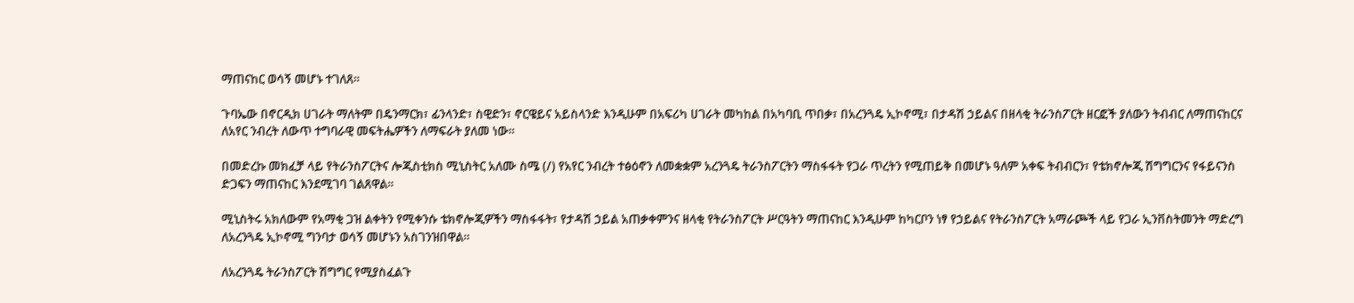ማጠናከር ወሳኝ መሆኑ ተገለጸ።

ጉባኤው በኖርዲክ ሀገራት ማለትም በዴንማርክ፣ ፊንላንድ፣ ስዊድን፣ ኖርዌይና አይስላንድ እንዲሁም በአፍሪካ ሀገራት መካከል በአካባቢ ጥበቃ፣ በአረንጓዴ ኢኮኖሚ፣ በታዳሽ ኃይልና በዘላቂ ትራንስፖርት ዘርፎች ያለውን ትብብር ለማጠናከርና ለአየር ንብረት ለውጥ ተግባራዊ መፍትሔዎችን ለማፍራት ያለመ ነው።

በመድረኩ መክፈቻ ላይ የትራንስፖርትና ሎጂስቲክስ ሚኒስትር አለሙ ስሜ (/) የአየር ንብረት ተፅዕኖን ለመቋቋም አረንጓዴ ትራንስፖርትን ማስፋፋት የጋራ ጥረትን የሚጠይቅ በመሆኑ ዓለም አቀፍ ትብብርን፣ የቴክኖሎጂ ሽግግርንና የፋይናንስ ድጋፍን ማጠናከር እንደሚገባ ገልጸዋል።

ሚኒስትሩ አክለውም የአማቂ ጋዝ ልቀትን የሚቀንሱ ቴክኖሎጂዎችን ማስፋፋት፣ የታዳሽ ኃይል አጠቃቀምንና ዘላቂ የትራንስፖርት ሥርዓትን ማጠናከር እንዲሁም ከካርቦን ነፃ የኃይልና የትራንስፖርት አማራጮች ላይ የጋራ ኢንቨስትመንት ማድረግ ለአረንጓዴ ኢኮኖሚ ግንባታ ወሳኝ መሆኑን አስገንዝበዋል።

ለአረንጓዴ ትራንስፖርት ሽግግር የሚያስፈልጉ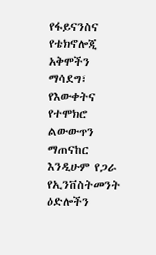የፋይናንስና የቴክኖሎጂ አቅሞችን ማሳደግ፣ የእውቀትና የተሞክሮ ልውውጥን ማጠናከር እንዲሁም የጋራ የኢንቨስትመንት ዕድሎችን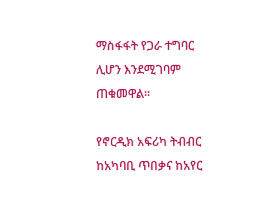ማስፋፋት የጋራ ተግባር ሊሆን እንደሚገባም ጠቁመዋል።

የኖርዲክ አፍሪካ ትብብር ከአካባቢ ጥበቃና ከአየር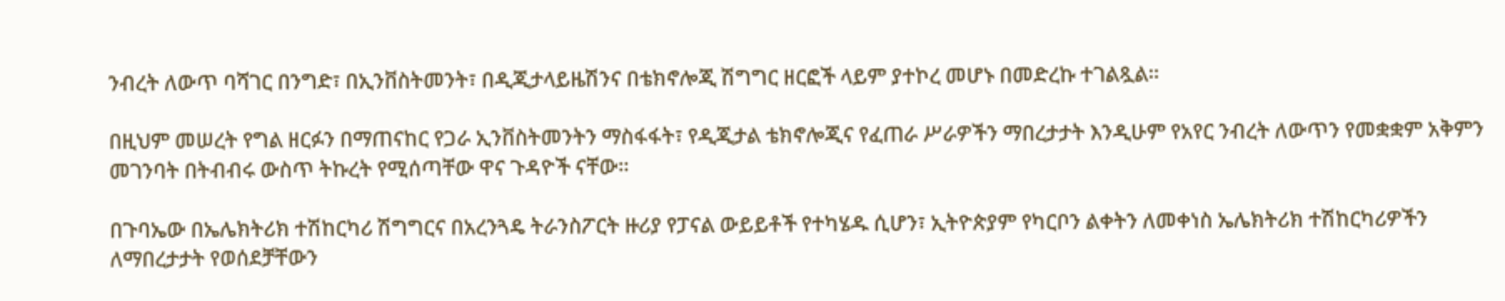ንብረት ለውጥ ባሻገር በንግድ፣ በኢንቨስትመንት፣ በዲጂታላይዜሽንና በቴክኖሎጂ ሽግግር ዘርፎች ላይም ያተኮረ መሆኑ በመድረኩ ተገልጿል።

በዚህም መሠረት የግል ዘርፉን በማጠናከር የጋራ ኢንቨስትመንትን ማስፋፋት፣ የዲጂታል ቴክኖሎጂና የፈጠራ ሥራዎችን ማበረታታት እንዲሁም የአየር ንብረት ለውጥን የመቋቋም አቅምን መገንባት በትብብሩ ውስጥ ትኩረት የሚሰጣቸው ዋና ጉዳዮች ናቸው።

በጉባኤው በኤሌክትሪክ ተሽከርካሪ ሽግግርና በአረንጓዴ ትራንስፖርት ዙሪያ የፓናል ውይይቶች የተካሄዱ ሲሆን፣ ኢትዮጵያም የካርቦን ልቀትን ለመቀነስ ኤሌክትሪክ ተሽከርካሪዎችን ለማበረታታት የወሰደቻቸውን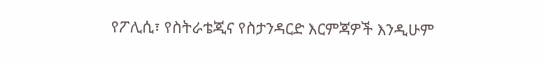የፖሊሲ፣ የስትራቴጂና የስታንዳርድ እርምጃዎች እንዲሁም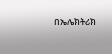በኤሌክትሪክ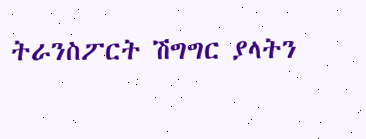ትራንስፖርት ሽግግር ያላትን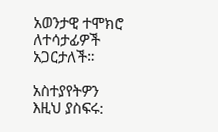አወንታዊ ተሞክሮ ለተሳታፊዎች አጋርታለች።

አስተያየትዎን እዚህ ያስፍሩ: